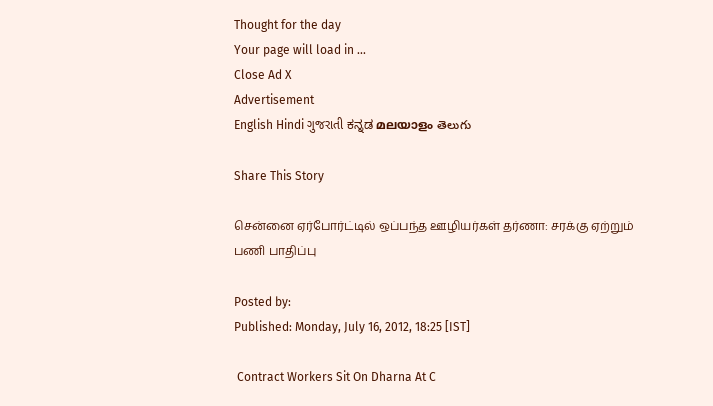Thought for the day
Your page will load in ...
Close Ad X
Advertisement
English Hindi ગુજરાતી ಕನ್ನಡ മലയാളം తెలుగు

Share This Story

சென்னை ஏர்போர்ட்டில் ஒப்பந்த ஊழியர்கள் தர்ணா: சரக்கு ஏற்றும் பணி பாதிப்பு

Posted by:
Published: Monday, July 16, 2012, 18:25 [IST]

 Contract Workers Sit On Dharna At C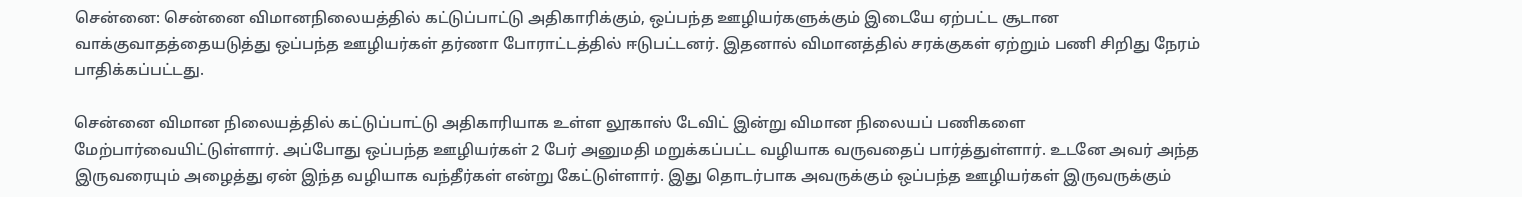சென்னை: சென்னை விமானநிலையத்தில் கட்டுப்பாட்டு அதிகாரிக்கும், ஒப்பந்த ஊழியர்களுக்கும் இடையே ஏற்பட்ட சூடான வாக்குவாதத்தையடுத்து ஒப்பந்த ஊழியர்கள் தர்ணா போராட்டத்தில் ஈடுபட்டனர். இதனால் விமானத்தில் சரக்குகள் ஏற்றும் பணி சிறிது நேரம் பாதிக்கப்பட்டது.

சென்னை விமான நிலையத்தில் கட்டுப்பாட்டு அதிகாரியாக உள்ள லூகாஸ் டேவிட் இன்று விமான நிலையப் பணிகளை மேற்பார்வையிட்டுள்ளார். அப்போது ஒப்பந்த ஊழியர்கள் 2 பேர் அனுமதி மறுக்கப்பட்ட வழியாக வருவதைப் பார்த்துள்ளார். உடனே அவர் அந்த இருவரையும் அழைத்து ஏன் இந்த வழியாக வந்தீர்கள் என்று கேட்டுள்ளார். இது தொடர்பாக அவருக்கும் ஒப்பந்த ஊழியர்கள் இருவருக்கும்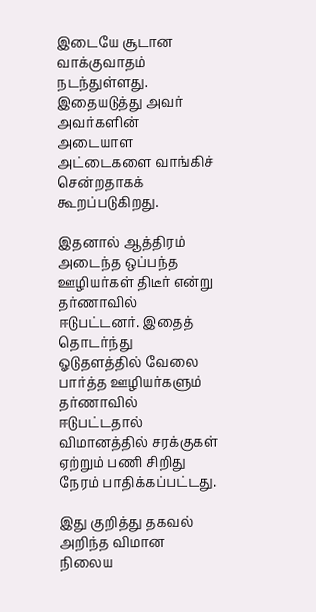இடையே சூடான வாக்குவாதம் நடந்துள்ளது. இதையடுத்து அவர் அவர்களின் அடையாள அட்டைகளை வாங்கிச் சென்றதாகக் கூறப்படுகிறது.

இதனால் ஆத்திரம் அடைந்த ஒப்பந்த ஊழியர்கள் திடீர் என்று தர்ணாவில் ஈடுபட்டனர். இதைத் தொடர்ந்து ஓடுதளத்தில் வேலை பார்த்த ஊழியர்களும் தர்ணாவில் ஈடுபட்டதால் விமானத்தில் சரக்குகள் ஏற்றும் பணி சிறிது நேரம் பாதிக்கப்பட்டது.

இது குறித்து தகவல் அறிந்த விமான நிலைய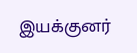இயக்குனர்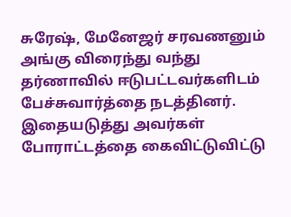சுரேஷ், மேனேஜர் சரவணனும் அங்கு விரைந்து வந்து தர்ணாவில் ஈடுபட்டவர்களிடம் பேச்சுவார்த்தை நடத்தினர். இதையடுத்து அவர்கள் போராட்டத்தை கைவிட்டுவிட்டு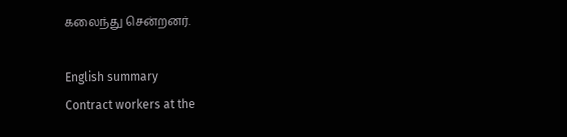கலைந்து சென்றனர்.

English summary
Contract workers at the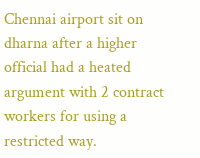Chennai airport sit on dharna after a higher official had a heated argument with 2 contract workers for using a restricted way.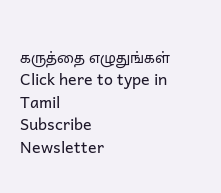கருத்தை எழுதுங்கள்
Click here to type in Tamil
Subscribe Newsletter